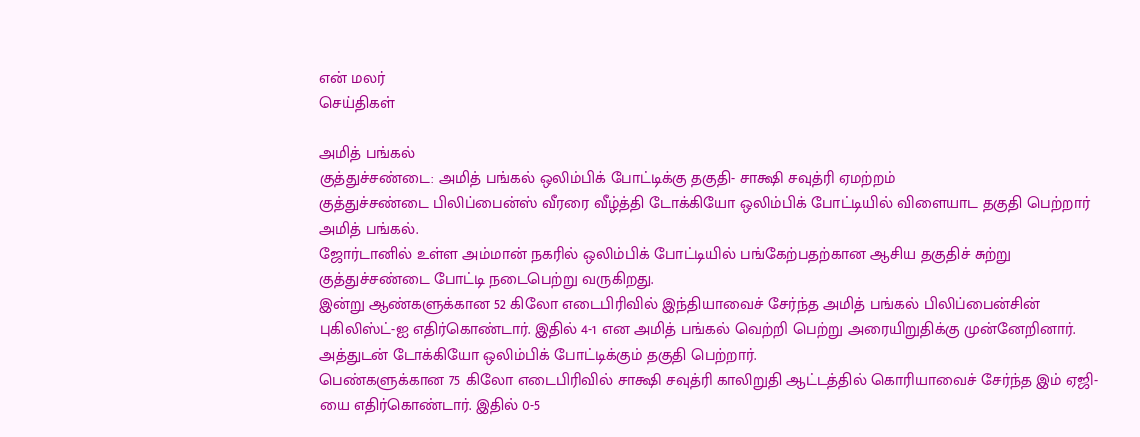என் மலர்
செய்திகள்

அமித் பங்கல்
குத்துச்சண்டை: அமித் பங்கல் ஒலிம்பிக் போட்டிக்கு தகுதி- சாக்ஷி சவுத்ரி ஏமற்றம்
குத்துச்சண்டை பிலிப்பைன்ஸ் வீரரை வீழ்த்தி டோக்கியோ ஒலிம்பிக் போட்டியில் விளையாட தகுதி பெற்றார் அமித் பங்கல்.
ஜோர்டானில் உள்ள அம்மான் நகரில் ஒலிம்பிக் போட்டியில் பங்கேற்பதற்கான ஆசிய தகுதிச் சுற்று குத்துச்சண்டை போட்டி நடைபெற்று வருகிறது.
இன்று ஆண்களுக்கான 52 கிலோ எடைபிரிவில் இந்தியாவைச் சேர்ந்த அமித் பங்கல் பிலிப்பைன்சின் புகிலிஸ்ட்-ஐ எதிர்கொண்டார். இதில் 4-1 என அமித் பங்கல் வெற்றி பெற்று அரையிறுதிக்கு முன்னேறினார். அத்துடன் டோக்கியோ ஒலிம்பிக் போட்டிக்கும் தகுதி பெற்றார்.
பெண்களுக்கான 75 கிலோ எடைபிரிவில் சாக்ஷி சவுத்ரி காலிறுதி ஆட்டத்தில் கொரியாவைச் சேர்ந்த இம் ஏஜி-யை எதிர்கொண்டார். இதில் 0-5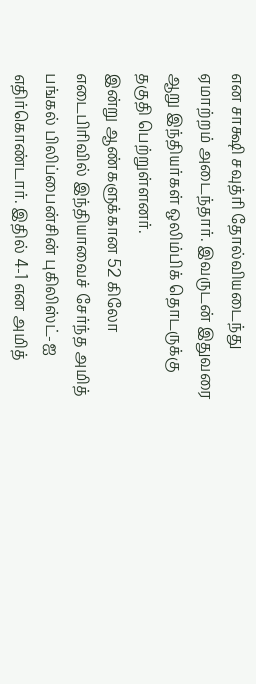என சாக்ஷி சவுத்ரி தோல்வியடைந்து ஏமாற்றம் அடைந்தார். இவருடன் இதுவரை ஆறு இந்தியர்கள் ஒலிம்பிக் தொடருக்கு தகுதி பெற்றுள்ளனர்.
இன்று ஆண்களுக்கான 52 கிலோ எடைபிரிவில் இந்தியாவைச் சேர்ந்த அமித் பங்கல் பிலிப்பைன்சின் புகிலிஸ்ட்-ஐ எதிர்கொண்டார். இதில் 4-1 என அமித்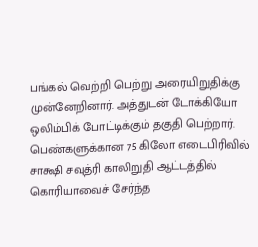பங்கல் வெற்றி பெற்று அரையிறுதிக்கு முன்னேறினார். அத்துடன் டோக்கியோ ஒலிம்பிக் போட்டிக்கும் தகுதி பெற்றார்.
பெண்களுக்கான 75 கிலோ எடைபிரிவில் சாக்ஷி சவுத்ரி காலிறுதி ஆட்டத்தில் கொரியாவைச் சேர்ந்த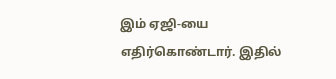இம் ஏஜி-யை எதிர்கொண்டார். இதில்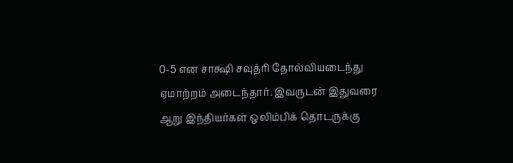0-5 என சாக்ஷி சவுத்ரி தோல்வியடைந்து ஏமாற்றம் அடைந்தார். இவருடன் இதுவரை ஆறு இந்தியர்கள் ஒலிம்பிக் தொடருக்கு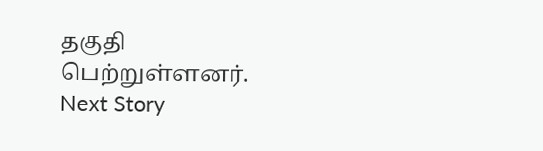தகுதி பெற்றுள்ளனர்.
Next Story